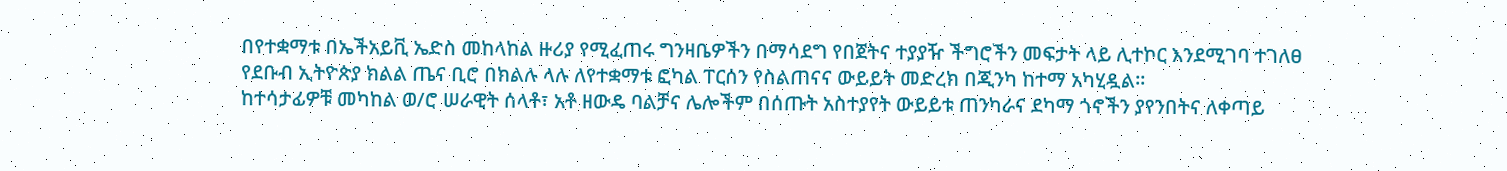በየተቋማቱ በኤችአይቪ ኤድስ መከላከል ዙሪያ የሚፈጠሩ ግንዛቤዎችን በማሳደግ የበጀትና ተያያዥ ችግሮችን መፍታት ላይ ሊተኮር እንደሚገባ ተገለፀ
የደቡብ ኢትዮጵያ ክልል ጤና ቢሮ በክልሉ ላሉ ለየተቋማቱ ፎካል ፐርሰን የስልጠናና ውይይት መድረክ በጂንካ ከተማ አካሂዷል።
ከተሳታፊዎቹ መካከል ወ/ሮ ሠራዊት ሰላቶ፣ አቶ ዘውዴ ባልቻና ሌሎችም በሰጡት አስተያየት ውይይቱ ጠንካራና ደካማ ጎኖችን ያየንበትና ለቀጣይ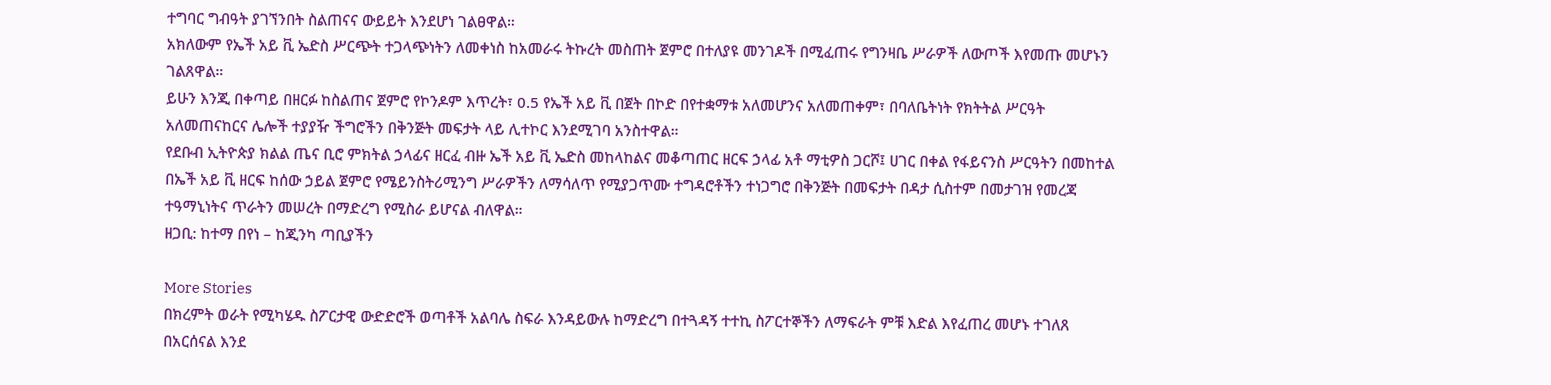ተግባር ግብዓት ያገኘንበት ስልጠናና ውይይት እንደሆነ ገልፀዋል።
አክለውም የኤች አይ ቪ ኤድስ ሥርጭት ተጋላጭነትን ለመቀነስ ከአመራሩ ትኩረት መስጠት ጀምሮ በተለያዩ መንገዶች በሚፈጠሩ የግንዛቤ ሥራዎች ለውጦች እየመጡ መሆኑን ገልጸዋል።
ይሁን እንጂ በቀጣይ በዘርፉ ከስልጠና ጀምሮ የኮንዶም እጥረት፣ 0.5 የኤች አይ ቪ በጀት በኮድ በየተቋማቱ አለመሆንና አለመጠቀም፣ በባለቤትነት የክትትል ሥርዓት አለመጠናከርና ሌሎች ተያያዥ ችግሮችን በቅንጅት መፍታት ላይ ሊተኮር እንደሚገባ አንስተዋል።
የደቡብ ኢትዮጵያ ክልል ጤና ቢሮ ምክትል ኃላፊና ዘርፈ ብዙ ኤች አይ ቪ ኤድስ መከላከልና መቆጣጠር ዘርፍ ኃላፊ አቶ ማቲዎስ ጋርሾ፤ ሀገር በቀል የፋይናንስ ሥርዓትን በመከተል በኤች አይ ቪ ዘርፍ ከሰው ኃይል ጀምሮ የሜይንስትሪሚንግ ሥራዎችን ለማሳለጥ የሚያጋጥሙ ተግዳሮቶችን ተነጋግሮ በቅንጅት በመፍታት በዳታ ሲስተም በመታገዝ የመረጃ ተዓማኒነትና ጥራትን መሠረት በማድረግ የሚስራ ይሆናል ብለዋል።
ዘጋቢ: ከተማ በየነ – ከጂንካ ጣቢያችን

More Stories
በክረምት ወራት የሚካሄዱ ስፖርታዊ ውድድሮች ወጣቶች አልባሌ ስፍራ እንዳይውሉ ከማድረግ በተጓዳኝ ተተኪ ስፖርተኞችን ለማፍራት ምቹ እድል እየፈጠረ መሆኑ ተገለጸ
በአርሰናል እንደ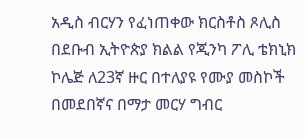አዲስ ብርሃን የፈነጠቀው ክርስቶስ ጾሊስ
በደቡብ ኢትዮጵያ ክልል የጂንካ ፖሊ ቴክኒክ ኮሌጅ ለ23ኛ ዙር በተለያዩ የሙያ መስኮች በመደበኛና በማታ መርሃ ግብር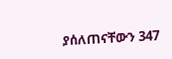ያሰለጠናቸውን 347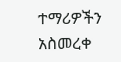ተማሪዎችን አስመረቀ